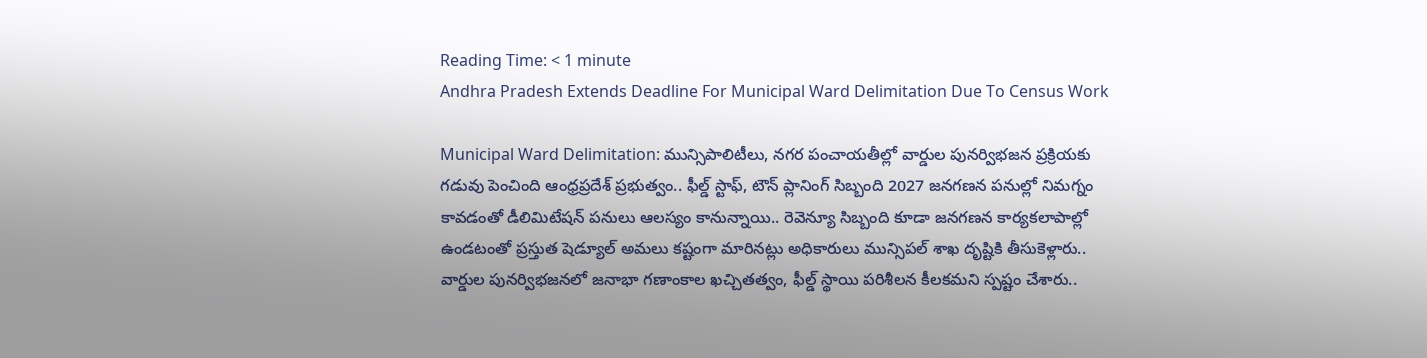Reading Time: < 1 minute
Andhra Pradesh Extends Deadline For Municipal Ward Delimitation Due To Census Work

Municipal Ward Delimitation: మున్సిపాలిటీలు, నగర పంచాయతీల్లో వార్డుల పునర్విభజన ప్రక్రియకు గడువు పెంచింది ఆంధ్రప్రదేశ్‌ ప్రభుత్వం.. ఫీల్డ్ స్టాఫ్, టౌన్ ప్లానింగ్ సిబ్బంది 2027 జనగణన పనుల్లో నిమగ్నం కావడంతో డీలిమిటేషన్ పనులు ఆలస్యం కానున్నాయి.. రెవెన్యూ సిబ్బంది కూడా జనగణన కార్యకలాపాల్లో ఉండటంతో ప్రస్తుత షెడ్యూల్ అమలు కష్టంగా మారినట్లు అధికారులు మున్సిపల్ శాఖ దృష్టికి తీసుకెళ్లారు.. వార్డుల పునర్విభజనలో జనాభా గణాంకాల ఖచ్చితత్వం, ఫీల్డ్ స్థాయి పరిశీలన కీలకమని స్పష్టం చేశారు..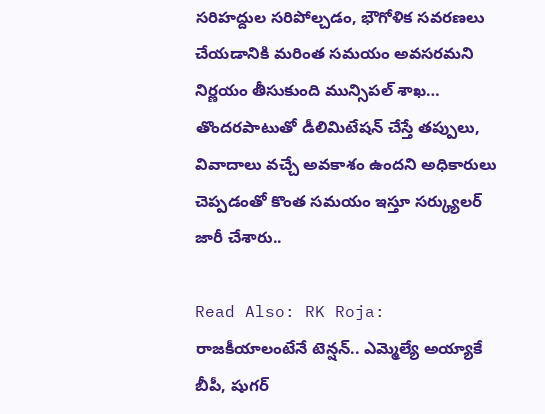సరిహద్దుల సరిపోల్చడం, భౌగోళిక సవరణలు చేయడానికి మరింత సమయం అవసరమని నిర్ణయం తీసుకుంది మున్సిపల్ శాఖ… తొందరపాటుతో డీలిమిటేషన్ చేస్తే తప్పులు, వివాదాలు వచ్చే అవకాశం ఉందని అధికారులు చెప్పడంతో కొంత సమయం ఇస్తూ సర్క్యులర్ జారీ చేశారు..

Read Also: RK Roja: రాజకీయాలంటేనే టెన్షన్‌.. ఎమ్మెల్యే అయ్యాకే బీపీ, షుగర్‌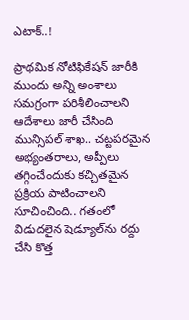ఎటాక్..!

ప్రాథమిక నోటిఫికేషన్ జారీకి ముందు అన్ని అంశాలు సమగ్రంగా పరిశీలించాలని ఆదేశాలు జారీ చేసింది మున్సిపల్‌ శాఖ.. చట్టపరమైన అభ్యంతరాలు, అప్పీలు తగ్గించేందుకు కచ్చితమైన ప్రక్రియ పాటించాలని సూచించింది.. గతంలో విడుదలైన షెడ్యూల్‌ను రద్దు చేసి కొత్త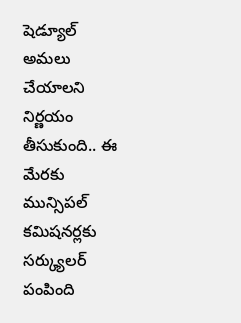షెడ్యూల్ అమలు చేయాలని నిర్ణయం తీసుకుంది.. ఈ మేరకు మున్సిపల్ కమిషనర్లకు సర్క్యులర్ పంపింది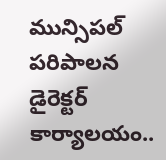మున్సిపల్ పరిపాలన డైరెక్టర్ కార్యాలయం..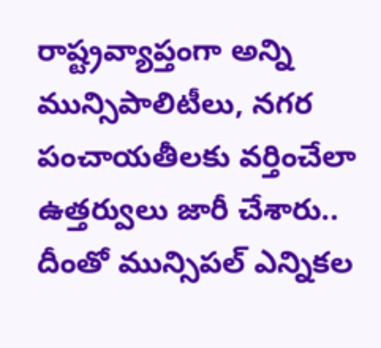రాష్ట్రవ్యాప్తంగా అన్ని మున్సిపాలిటీలు, నగర పంచాయతీలకు వర్తించేలా ఉత్తర్వులు జారీ చేశారు.. దీంతో మున్సిపల్ ఎన్నికల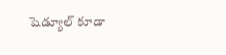షెడ్యూల్‌ కూడా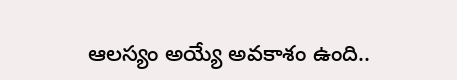ఆలస్యం అయ్యే అవకాశం ఉంది..